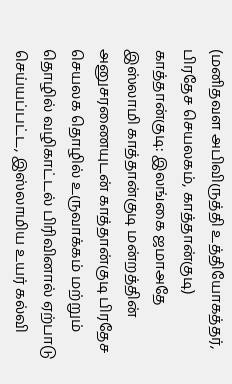(மனிதவள அபிவிருத்தி உத்தியோகத்தர், பிரதேச செயலகம், காத்தான்குடி)
காத்தான்குடி: இலங்கை ஜமாஅதே இஸ்லாமி காத்தான்குடி மன்றத்தின் அனுசரணையுடன் காத்தான்குடி பிரதேச செயலக தொழில் உருவாக்கம் மற்றும் தொழில் வழிகாட்டல் பிரிவினால் ஏற்பாடு செய்யப்பட்ட, இஸ்லாமிய உயர் கல்வி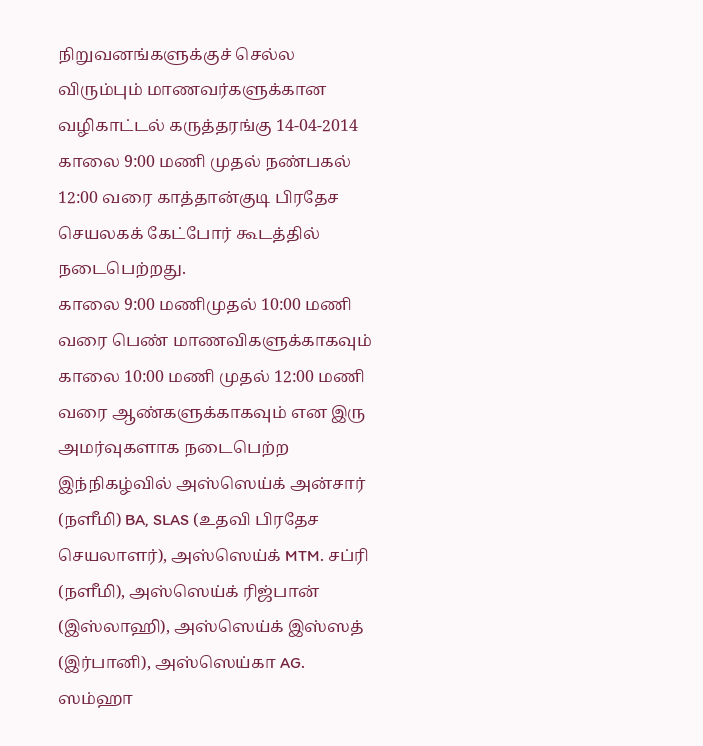நிறுவனங்களுக்குச் செல்ல விரும்பும் மாணவர்களுக்கான வழிகாட்டல் கருத்தரங்கு 14-04-2014 காலை 9:00 மணி முதல் நண்பகல் 12:00 வரை காத்தான்குடி பிரதேச செயலகக் கேட்போர் கூடத்தில் நடைபெற்றது.
காலை 9:00 மணிமுதல் 10:00 மணி வரை பெண் மாணவிகளுக்காகவும் காலை 10:00 மணி முதல் 12:00 மணி வரை ஆண்களுக்காகவும் என இரு அமர்வுகளாக நடைபெற்ற இந்நிகழ்வில் அஸ்ஸெய்க் அன்சார் (நளீமி) BA, SLAS (உதவி பிரதேச செயலாளர்), அஸ்ஸெய்க் MTM. சப்ரி (நளீமி), அஸ்ஸெய்க் ரிஜ்பான் (இஸ்லாஹி), அஸ்ஸெய்க் இஸ்ஸத் (இர்பானி), அஸ்ஸெய்கா AG. ஸம்ஹா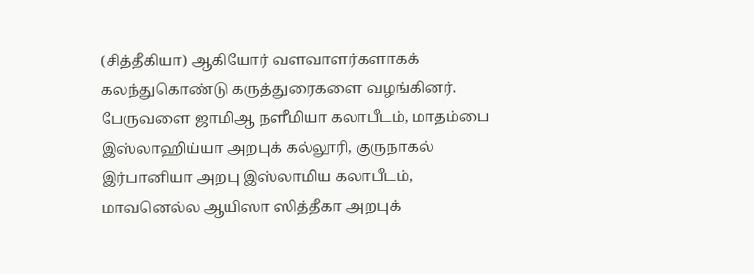(சித்தீகியா) ஆகியோர் வளவாளர்களாகக் கலந்துகொண்டு கருத்துரைகளை வழங்கினர்.
பேருவளை ஜாமிஆ நளீமியா கலாபீடம், மாதம்பை இஸ்லாஹிய்யா அறபுக் கல்லூரி, குருநாகல் இர்பானியா அறபு இஸ்லாமிய கலாபீடம், மாவனெல்ல ஆயிஸா ஸித்தீகா அறபுக்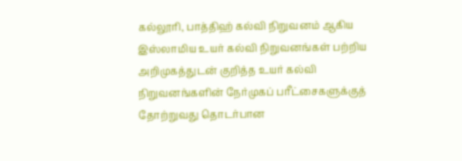கல்லூரி, பாத்திஹ் கல்வி நிறுவனம் ஆகிய இஸ்லாமிய உயர் கல்வி நிறுவனங்கள் பற்றிய அறிமுகத்துடன் குறித்த உயர் கல்வி நிறுவனங்களின் நேர்முகப் பரீட்சைகளுக்குத் தோற்றுவது தொடர்பான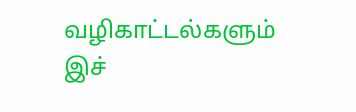வழிகாட்டல்களும் இச்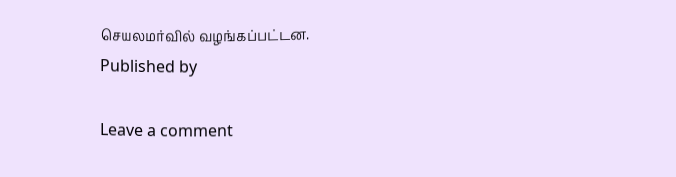செயலமர்வில் வழங்கப்பட்டன.
Published by

Leave a comment